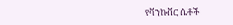የቫንኩቨር ሴቶች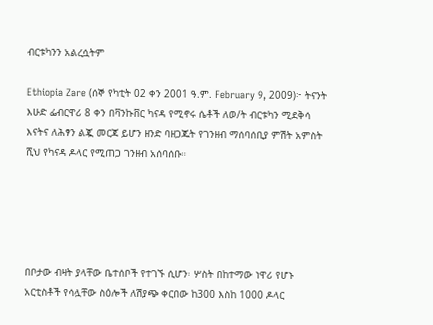ብርቱካንን አልረሷትም

Ethiopia Zare (ሰኞ የካቲት 02 ቀን 2001 ዓ.ም. February 9, 2009)፦ ትናንት እሁድ ፌብርዋሪ 8 ቀን በቫንኩቨር ካናዳ የሚኖሩ ሴቶች ለወ/ት ብርቱካን ሚደቅሳ እናትና ለሕፃን ልጇ መርጃ ይሆን ዘንድ ባዘጋጁት የገንዘብ ማሰባሰቢያ ምሽት አምስት ሺህ የካናዳ ዶላር የሚጠጋ ገንዘብ አሰባሰቡ።





በቦታው ብዛት ያላቸው ቤተሰቦች የተገኙ ሲሆን፡ ሦስት በከተማው ነዋሪ የሆኑ አርቲስቶች የሳሏቸው ስዕሎች ለሽያጭ ቀርበው ከ300 እስከ 1000 ዶላር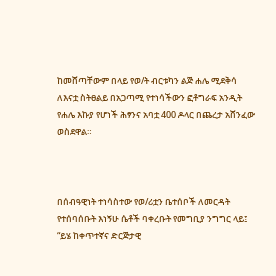ከመሸጣቸውም በላይ የወ/ት ብርቱካን ልጅ ሐሌ ሚደቅሳ ለእናቷ ስትፀልይ በአጋጣሚ የተነሳችውን ፎቶግራፍ አንዲት የሐሌ እኩያ የሆነች ሕፃንና አባቷ 400 ዶላር በጨረታ አሸንፈው ወስደዋል።



በሰብዓዊነት ተነሳስተው የወ/ሪቷን ቤተሰቦች ለመርዳት የተሰባሰቡት እነኝሁ ሴቶች ባቀረቡት የመግቢያ ንግግር ላይ፤ “ይሄ ከቀጥተኛና ድርጅታዊ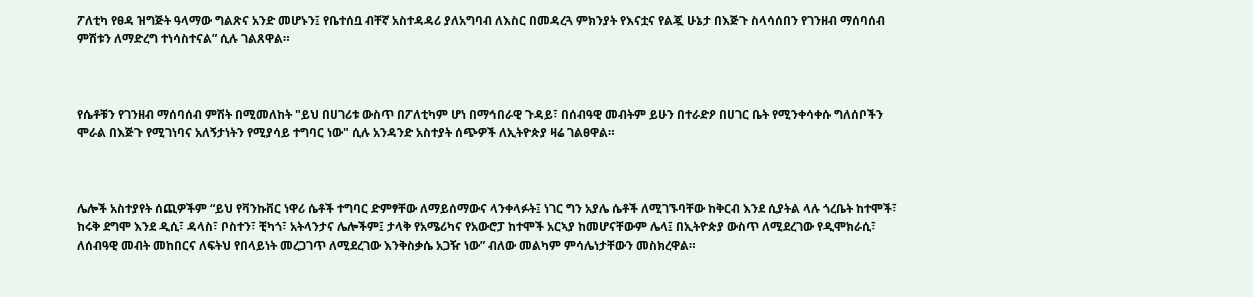ፖለቲካ የፀዳ ዝግጅት ዓላማው ግልጽና አንድ መሆኑን፤ የቤተሰቧ ብቸኛ አስተዳዳሪ ያለአግባብ ለእስር በመዳረጓ ምክንያት የእናቷና የልጇ ሁኔታ በእጅጉ ስላሳሰበን የገንዘብ ማሰባሰብ ምሽቱን ለማድረግ ተነሳስተናል” ሲሉ ገልጸዋል።



የሴቶቹን የገንዘብ ማሰባሰብ ምሽት በሚመለከት "ይህ በሀገሪቱ ውስጥ በፖለቲካም ሆነ በማኅበራዊ ጉዳይ፣ በሰብዓዊ መብትም ይሁን በተራድዖ በሀገር ቤት የሚንቀሳቀሱ ግለሰቦችን ሞራል በእጅጉ የሚገነባና አለኝታነትን የሚያሳይ ተግባር ነው" ሲሉ አንዳንድ አስተያት ሰጭዎች ለኢትዮጵያ ዛሬ ገልፀዋል።



ሌሎች አስተያየት ሰጪዎችም “ይህ የቫንኩቨር ነዋሪ ሴቶች ተግባር ድምፃቸው ለማይሰማውና ላንቀላፉት፤ ነገር ግን አያሌ ሴቶች ለሚገኙባቸው ከቅርብ እንደ ሲያትል ላሉ ጎረቤት ከተሞች፣ ከሩቅ ደግሞ እንደ ዲሲ፣ ዳላስ፣ ቦስተን፣ ቺካጎ፣ አትላንታና ሌሎችም፤ ታላቅ የአሜሪካና የአውሮፓ ከተሞች አርኣያ ከመሆናቸውም ሌላ፤ በኢትዮጵያ ውስጥ ለሚደረገው የዲሞክራሲ፣ ለሰብዓዊ መብት መከበርና ለፍትህ የበላይነት መረጋገጥ ለሚደረገው እንቅስቃሴ አጋዥ ነው” ብለው መልካም ምሳሌነታቸውን መስክረዋል።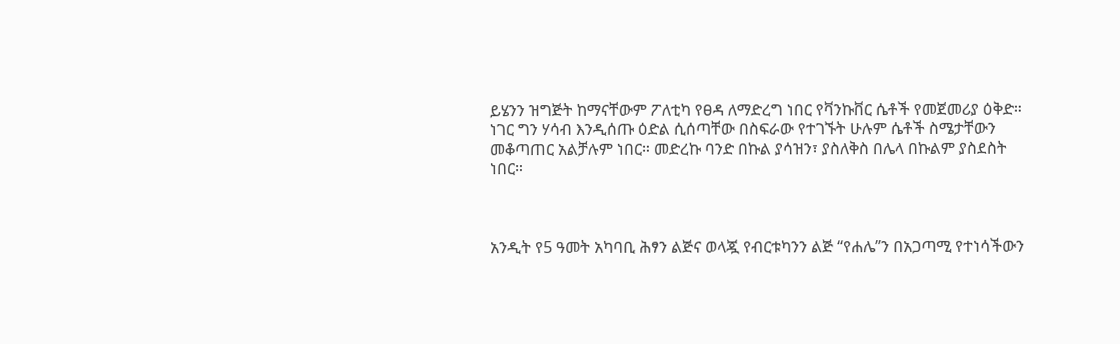ይሄንን ዝግጅት ከማናቸውም ፖለቲካ የፀዳ ለማድረግ ነበር የቫንኩቨር ሴቶች የመጀመሪያ ዕቅድ። ነገር ግን ሃሳብ እንዲሰጡ ዕድል ሲሰጣቸው በስፍራው የተገኙት ሁሉም ሴቶች ስሜታቸውን መቆጣጠር አልቻሉም ነበር። መድረኩ ባንድ በኩል ያሳዝን፣ ያስለቅስ በሌላ በኩልም ያስደስት ነበር።



አንዲት የ5 ዓመት አካባቢ ሕፃን ልጅና ወላጇ የብርቱካንን ልጅ “የሐሌ”ን በአጋጣሚ የተነሳችውን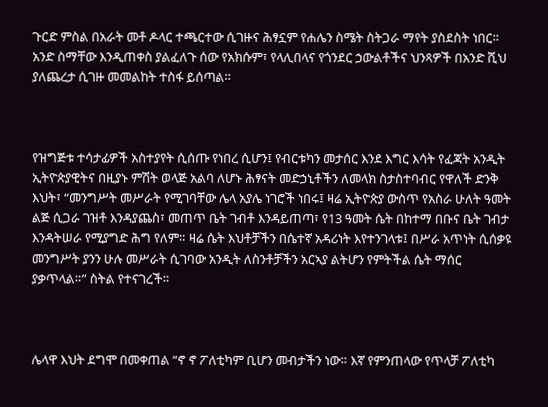ጉርድ ምስል በአራት መቶ ዶላር ተጫርተው ሲገዙና ሕፃኗም የሐሌን ስሜት ስትጋራ ማየት ያስደስት ነበር። አንድ ስማቸው እንዲጠቀስ ያልፈለጉ ሰው የአክሱም፣ የላሊበላና የጎንደር ኃውልቶችና ህንጻዎች በአንድ ሺህ ያለጨረታ ሲገዙ መመልከት ተስፋ ይሰጣል።



የዝግጅቱ ተሳታፊዎች አስተያየት ሲሰጡ የነበረ ሲሆን፤ የብርቱካን መታሰር እንደ እግር እሳት የፈጃት አንዲት ኢትዮጵያዊትና በዚያኑ ምሽት ወላጅ አልባ ለሆኑ ሕፃናት መድኃኒቶችን ለመላክ ስታስተባብር የዋለች ድንቅ እህት፣ “መንግሥት መሥራት የሚገባቸው ሌላ አያሌ ነገሮች ነበሩ፤ ዛሬ ኢትዮጵያ ውስጥ የአስራ ሁለት ዓመት ልጅ ሲጋራ ገዝቶ እንዳያጨስ፣ መጠጥ ቤት ገብቶ እንዳይጠጣ፣ የ13 ዓመት ሴት በከተማ በቡና ቤት ገብታ እንዳትሠራ የሚያግድ ሕግ የለም። ዛሬ ሴት እህቶቻችን በሴተኛ አዳሪነት እየተንገላቱ፤ በሥራ አጥነት ሲሰቃዩ መንግሥት ያንን ሁሉ መሥራት ሲገባው አንዲት ለስንቶቻችን አርኣያ ልትሆን የምትችል ሴት ማሰር ያቃጥላል።” ስትል የተናገረች።



ሌላዋ እህት ደግሞ በመቀጠል “ኖ ኖ ፖለቲካም ቢሆን መብታችን ነው። እኛ የምንጠላው የጥላቻ ፖለቲካ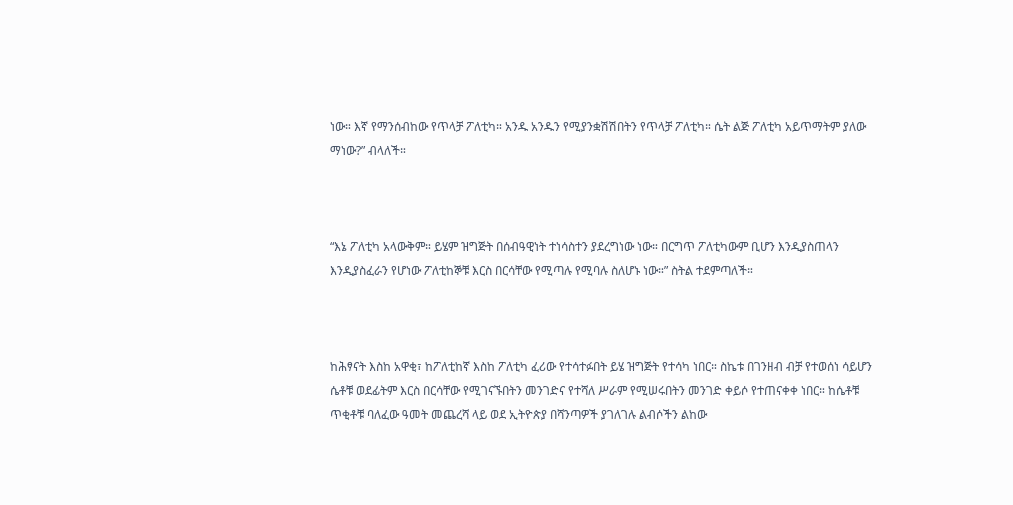ነው። እኛ የማንሰብከው የጥላቻ ፖለቲካ። አንዱ አንዱን የሚያንቋሽሽበትን የጥላቻ ፖለቲካ። ሴት ልጅ ፖለቲካ አይጥማትም ያለው ማነው?” ብላለች።



“እኔ ፖለቲካ አላውቅም። ይሄም ዝግጅት በሰብዓዊነት ተነሳስተን ያደረግነው ነው። በርግጥ ፖለቲካውም ቢሆን እንዲያስጠላን እንዲያስፈራን የሆነው ፖለቲከኞቹ እርስ በርሳቸው የሚጣሉ የሚባሉ ስለሆኑ ነው።” ስትል ተደምጣለች።



ከሕፃናት እስከ አዋቂ፣ ከፖለቲከኛ እስከ ፖለቲካ ፈሪው የተሳተፉበት ይሄ ዝግጅት የተሳካ ነበር። ስኬቱ በገንዘብ ብቻ የተወሰነ ሳይሆን ሴቶቹ ወደፊትም እርስ በርሳቸው የሚገናኙበትን መንገድና የተሻለ ሥራም የሚሠሩበትን መንገድ ቀይሶ የተጠናቀቀ ነበር። ከሴቶቹ ጥቂቶቹ ባለፈው ዓመት መጨረሻ ላይ ወደ ኢትዮጵያ በሻንጣዎች ያገለገሉ ልብሶችን ልከው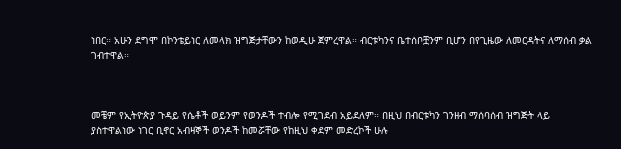ነበር። አሁን ደግሞ በኮንቴይነር ለመላክ ዝግጅታቸውን ከወዲሁ ጀምረዋል። ብርቱካንና ቤተሰቦቿንም ቢሆን በየጊዜው ለመርዳትና ለማሰብ ቃል ገብተዋል።



መቼም የኢትዮጵያ ጉዳይ የሴቶች ወይንም የወንዶች ተብሎ የሚገደብ አይደለም። በዚህ በብርቱካን ገንዘብ ማሰባሰብ ዝግጅት ላይ ያስተዋልነው ነገር ቢኖር አብዛኞች ወንዶች ከመሯቸው የከዚህ ቀደም መድረኮች ሁሉ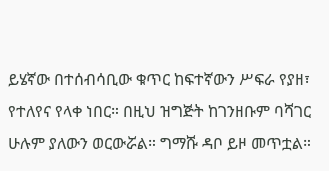ይሄኛው በተሰብሳቢው ቁጥር ከፍተኛውን ሥፍራ የያዘ፣ የተለየና የላቀ ነበር። በዚህ ዝግጅት ከገንዘቡም ባሻገር ሁሉም ያለውን ወርውሯል። ግማሹ ዳቦ ይዞ መጥቷል።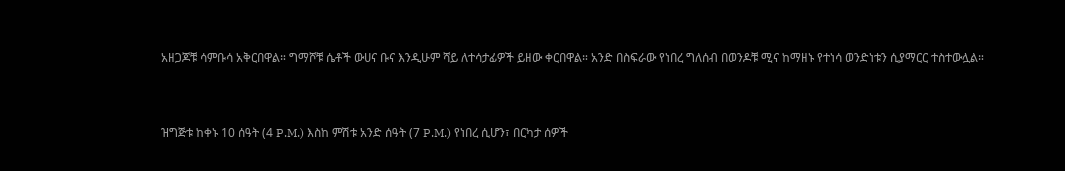አዘጋጆቹ ሳምቡሳ አቅርበዋል። ግማሾቹ ሴቶች ውሀና ቡና እንዲሁም ሻይ ለተሳታፊዎች ይዘው ቀርበዋል። አንድ በስፍራው የነበረ ግለሰብ በወንዶቹ ሚና ከማዘኑ የተነሳ ወንድነቱን ሲያማርር ተስተውሏል።



ዝግጅቱ ከቀኑ 10 ሰዓት (4 P.M.) እስከ ምሽቱ አንድ ሰዓት (7 P.M.) የነበረ ሲሆን፣ በርካታ ሰዎች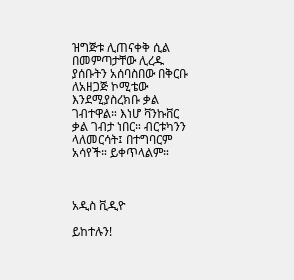ዝግጅቱ ሊጠናቀቅ ሲል በመምጣታቸው ሊረዱ ያሰቡትን አሰባስበው በቅርቡ ለአዘጋጅ ኮሚቴው እንደሚያስረክቡ ቃል ገብተዋል። እነሆ ቫንኩቨር ቃል ገብታ ነበር። ብርቱካንን ላለመርሳት፤ በተግባርም አሳየች። ይቀጥላልም።



አዲስ ቪዲዮ

ይከተሉን!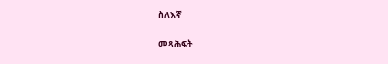ስለእኛ

መጻሕፍት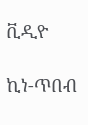ቪዲዮ

ኪነ-ጥበብ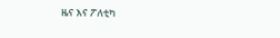ዜና እና ፖለቲካ